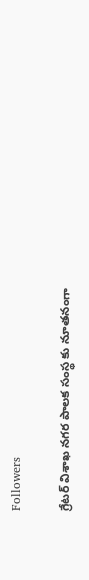Followers

గ్రేటర్ విశాఖ నగర పాలక సంస్థ కు నూతనంగా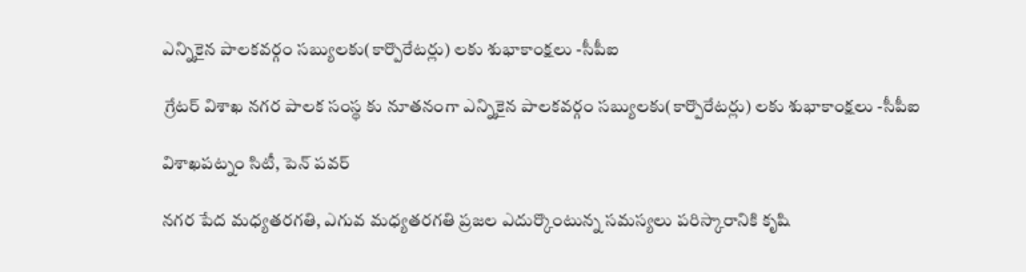ఎన్నికైన పాలకవర్గం సబ్యులకు(కార్పొరేటర్లు) లకు శుభాకాంక్షలు -సీపీఐ

 గ్రేటర్ విశాఖ నగర పాలక సంస్థ కు నూతనంగా ఎన్నికైన పాలకవర్గం సబ్యులకు(కార్పొరేటర్లు) లకు శుభాకాంక్షలు -సీపీఐ

విశాఖపట్నం సిటీ, పెన్ పవర్

నగర పేద మధ్యతరగతి, ఎగువ మధ్యతరగతి ప్రజల ఎదుర్కొంటున్న సమస్యలు పరిస్కారానికి కృషి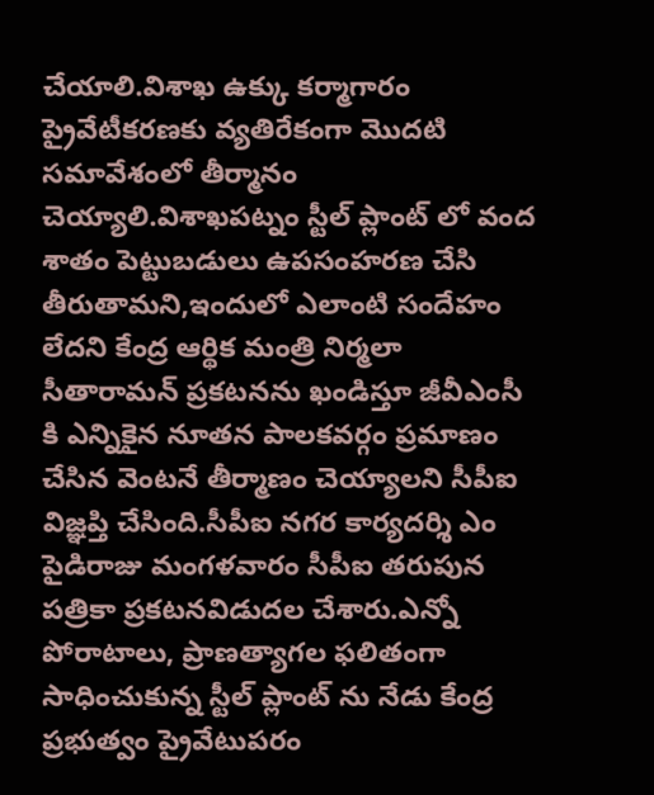చేయాలి.విశాఖ ఉక్కు కర్మాగారం ప్రైవేటీకరణకు వ్యతిరేకంగా మొదటి సమావేశంలో తీర్మానం చెయ్యాలి.విశాఖపట్నం స్టీల్ ప్లాంట్ లో వంద శాతం పెట్టుబడులు ఉపసంహరణ చేసి తీరుతామని,ఇందులో ఎలాంటి సందేహం లేదని కేంద్ర ఆర్థిక మంత్రి నిర్మలా సీతారామన్ ప్రకటనను ఖండిస్తూ జీవీఎంసీ కి ఎన్నికైన నూతన పాలకవర్గం ప్రమాణం చేసిన వెంటనే తీర్మాణం చెయ్యాలని సీపీఐ విజ్ఞప్తి చేసింది.సీపీఐ నగర కార్యదర్శి ఎం పైడిరాజు మంగళవారం సీపీఐ తరుపున పత్రికా ప్రకటనవిడుదల చేశారు.ఎన్నో పోరాటాలు, ప్రాణత్యాగల ఫలితంగా సాధించుకున్న స్టీల్ ప్లాంట్ ను నేడు కేంద్ర ప్రభుత్వం ప్రైవేటుపరం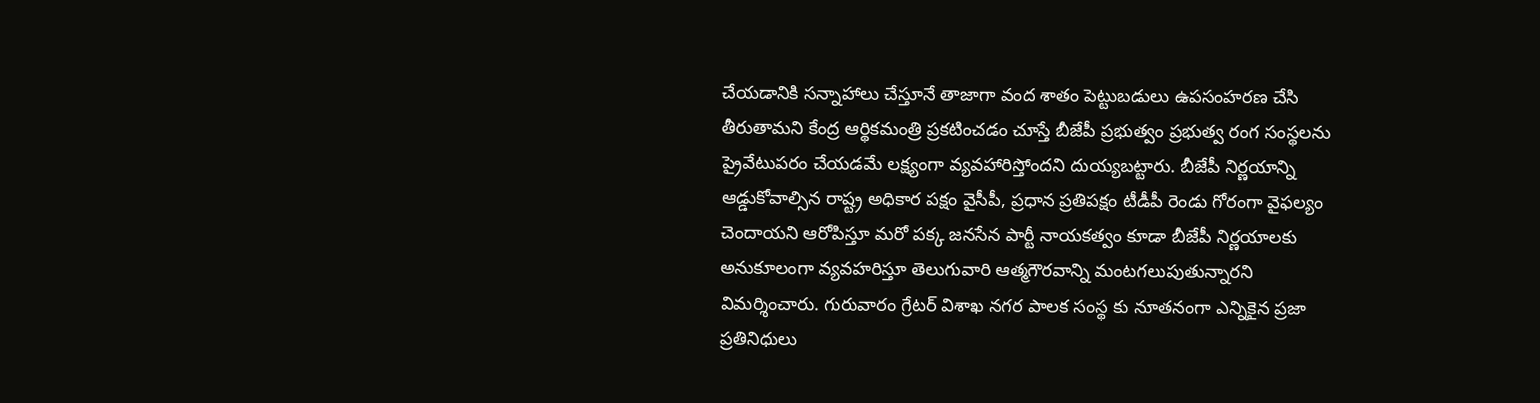చేయడానికి సన్నాహాలు చేస్తూనే తాజాగా వంద శాతం పెట్టుబడులు ఉపసంహరణ చేసి తీరుతామని కేంద్ర ఆర్థికమంత్రి ప్రకటించడం చూస్తే బీజేపీ ప్రభుత్వం ప్రభుత్వ రంగ సంస్థలను ప్రైవేటుపరం చేయడమే లక్ష్యంగా వ్యవహారిస్తోందని దుయ్యబట్టారు. బీజేపీ నిర్ణయాన్ని ఆడ్డుకోవాల్సిన రాష్ట్ర అధికార పక్షం వైసీపీ, ప్రధాన ప్రతిపక్షం టీడీపీ రెండు గోరంగా వైఫల్యం చెందాయని ఆరోపిస్తూ మరో పక్క జనసేన పార్టీ నాయకత్వం కూడా బీజేపీ నిర్ణయాలకు అనుకూలంగా వ్యవహరిస్తూ తెలుగువారి ఆత్మగౌరవాన్ని మంటగలుపుతున్నారని విమర్శించారు. గురువారం గ్రేటర్ విశాఖ నగర పాలక సంస్థ కు నూతనంగా ఎన్నికైన ప్రజా ప్రతినిధులు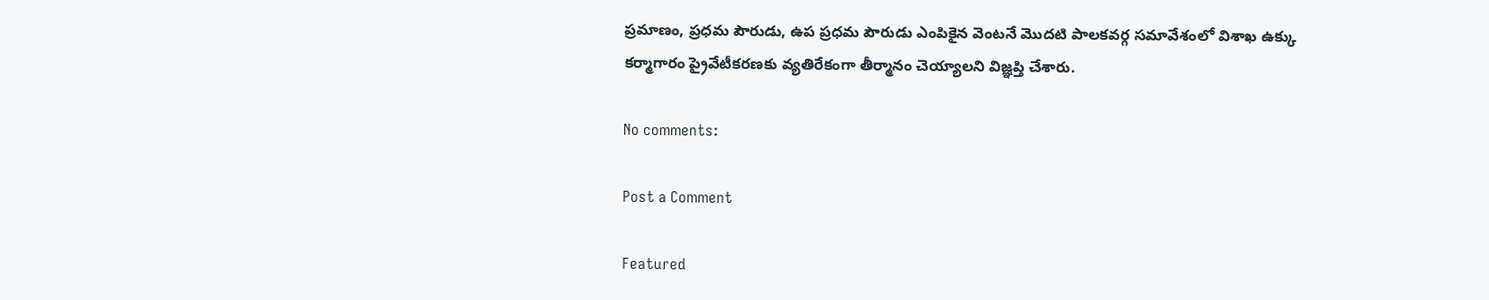ప్రమాణం, ప్రధమ పౌరుడు, ఉప ప్రధమ పౌరుడు ఎంపికైన వెంటనే మొదటి పాలకవర్గ సమావేశంలో విశాఖ ఉక్కు కర్మాగారం ప్రైవేటీకరణకు వ్యతిరేకంగా తీర్మానం చెయ్యాలని విజ్ఞప్తి చేశారు.

No comments:

Post a Comment

Featured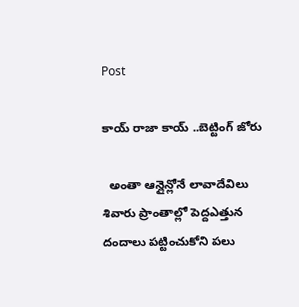Post

కాయ్ రాజా కాయ్ ..బెట్టింగ్ జోరు

  అంతా ఆన్లైన్లోనే లావాదేవిలు శివారు ప్రాంతాల్లో పెద్దఎత్తున దందాలు పట్టించుకోని పలు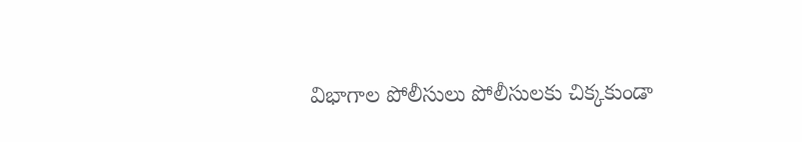విభాగాల పోలీసులు పోలీసులకు చిక్కకుండా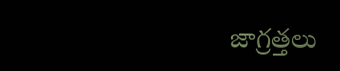జాగ్రత్తలు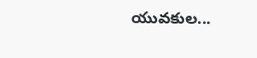యువకుల...